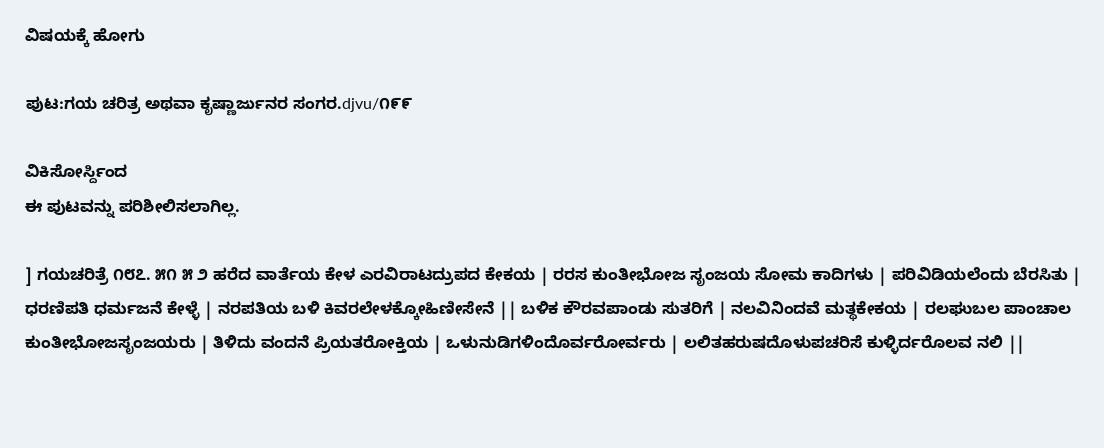ವಿಷಯಕ್ಕೆ ಹೋಗು

ಪುಟ:ಗಯ ಚರಿತ್ರ ಅಥವಾ ಕೃಷ್ಣಾರ್ಜುನರ ಸಂಗರ.djvu/೧೯೯

ವಿಕಿಸೋರ್ಸ್ದಿಂದ
ಈ ಪುಟವನ್ನು ಪರಿಶೀಲಿಸಲಾಗಿಲ್ಲ.

] ಗಯಚರಿತ್ರೆ ೧೮೭. ೫೧ ೫ ೨ ಹರೆದ ವಾರ್ತೆಯ ಕೇಳ ಎರವಿರಾಟದ್ರುಪದ ಕೇಕಯ | ರರಸ ಕುಂತೀಭೋಜ ಸೃಂಜಯ ಸೋಮ ಕಾದಿಗಳು | ಪರಿವಿಡಿಯಲೆಂದು ಬೆರಸಿತು | ಧರಣಿಪತಿ ಧರ್ಮಜನೆ ಕೇಳ್ಳೆ | ನರಪತಿಯ ಬಳಿ ಕಿವರಲೇಳಕ್ಕೋಹಿಣೀಸೇನೆ || ಬಳಿಕ ಕೌರವಪಾಂಡು ಸುತರಿಗೆ | ನಲವಿನಿಂದವೆ ಮತ್ಥಕೇಕಯ | ರಲಘುಬಲ ಪಾಂಚಾಲ ಕುಂತೀಭೋಜಸೃಂಜಯರು | ತಿಳಿದು ವಂದನೆ ಪ್ರಿಯತರೋಕ್ತಿಯ | ಒಳುನುಡಿಗಳಿಂದೊರ್ವರೋರ್ವರು | ಲಲಿತಹರುಷದೊಳುಪಚರಿಸೆ ಕುಳ್ಳಿರ್ದರೊಲವ ನಲಿ ||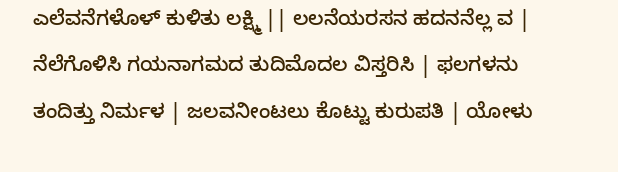ಎಲೆವನೆಗಳೊಳ್ ಕುಳಿತು ಲಕ್ಷ್ಮಿ || ಲಲನೆಯರಸನ ಹದನನೆಲ್ಲ ವ | ನೆಲೆಗೊಳಿಸಿ ಗಯನಾಗಮದ ತುದಿಮೊದಲ ವಿಸ್ತರಿಸಿ | ಫಲಗಳನು ತಂದಿತ್ತು ನಿರ್ಮಳ | ಜಲವನೀಂಟಲು ಕೊಟ್ಟು ಕುರುಪತಿ | ಯೋಳು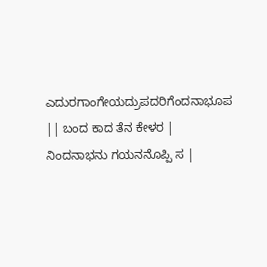ಎದುರಗಾಂಗೇಯದ್ರುಪದರಿಗೆಂದನಾಭೂಪ || ಬಂದ ಕಾದ ತೆನ ಕೇಳರ | ನಿಂದನಾಭನು ಗಯನನೊಪ್ಪಿ ಸ |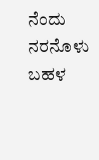ನೆಂದು ನರನೊಳು ಬಹಳ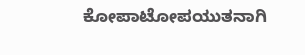ಕೋಪಾಟೋಪಯುತನಾಗಿ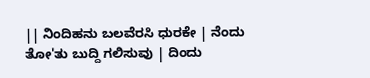|| ನಿಂದಿಹನು ಬಲವೆರಸಿ ಧುರಕೇ | ನೆಂದು ತೋ'ತು ಬುದ್ದಿ ಗಲಿಸುವು | ದಿಂದು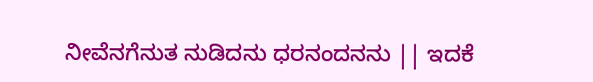ನೀವೆನಗೆನುತ ನುಡಿದನು ಧರನಂದನನು || ಇದಕೆ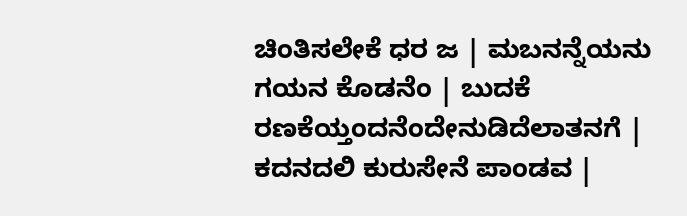ಚಿಂತಿಸಲೇಕೆ ಧರ ಜ | ಮಬನನ್ನೆಯನು ಗಯನ ಕೊಡನೆಂ | ಬುದಕೆ ರಣಕೆಯ್ತಂದನೆಂದೇನುಡಿದೆಲಾತನಗೆ | ಕದನದಲಿ ಕುರುಸೇನೆ ಪಾಂಡವ |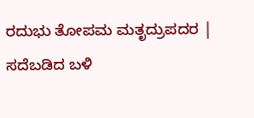ರದುಭು ತೋಪಮ ಮತೃದ್ರುಪದರ | ಸದೆಬಡಿದ ಬಳಿ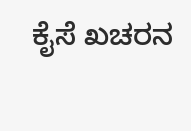ಕೈಸೆ ಖಚರನ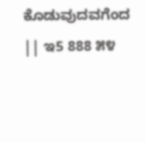ಕೊಡುವುದವಗೆಂದ || ಇ5 888 ೫೪